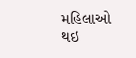મહિલાઓ થઇ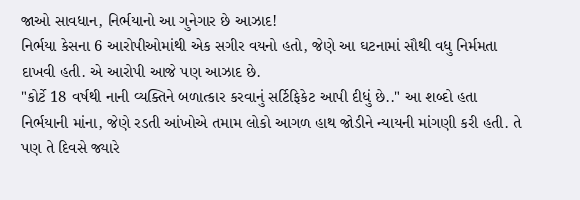જાઓ સાવધાન, નિર્ભયાનો આ ગુનેગાર છે આઝાદ!
નિર્ભયા કેસના 6 આરોપીઓમાંથી એક સગીર વયનો હતો, જેણે આ ઘટનામાં સૌથી વધુ નિર્મમતા દાખવી હતી. એ આરોપી આજે પણ આઝાદ છે.
"કોર્ટે 18 વર્ષથી નાની વ્યક્તિને બળાત્કાર કરવાનું સર્ટિફિકેટ આપી દીધું છે.." આ શબ્દો હતા નિર્ભયાની માંના, જેણે રડતી આંખોએ તમામ લોકો આગળ હાથ જોડીને ન્યાયની માંગણી કરી હતી. તે પણ તે દિવસે જ્યારે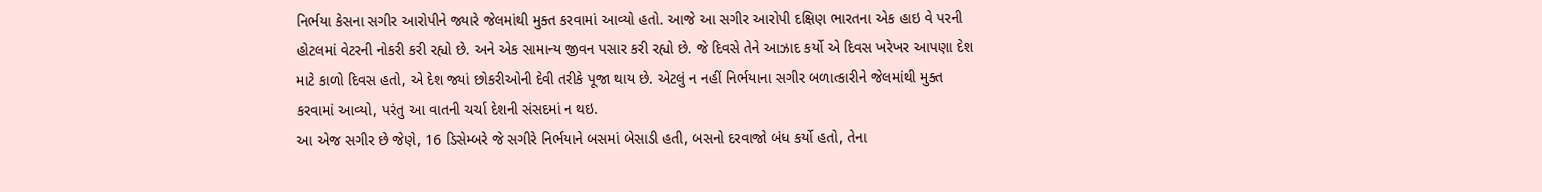નિર્ભયા કેસના સગીર આરોપીને જ્યારે જેલમાંથી મુક્ત કરવામાં આવ્યો હતો. આજે આ સગીર આરોપી દક્ષિણ ભારતના એક હાઇ વે પરની હોટલમાં વેટરની નોકરી કરી રહ્યો છે. અને એક સામાન્ય જીવન પસાર કરી રહ્યો છે. જે દિવસે તેને આઝાદ કર્યો એ દિવસ ખરેખર આપણા દેશ માટે કાળો દિવસ હતો, એ દેશ જ્યાં છોકરીઓની દેવી તરીકે પૂજા થાય છે. એટલું ન નહીં નિર્ભયાના સગીર બળાત્કારીને જેલમાંથી મુક્ત કરવામાં આવ્યો, પરંતુ આ વાતની ચર્ચા દેશની સંસદમાં ન થઇ.
આ એજ સગીર છે જેણે, 16 ડિસેમ્બરે જે સગીરે નિર્ભયાને બસમાં બેસાડી હતી, બસનો દરવાજો બંધ કર્યો હતો, તેના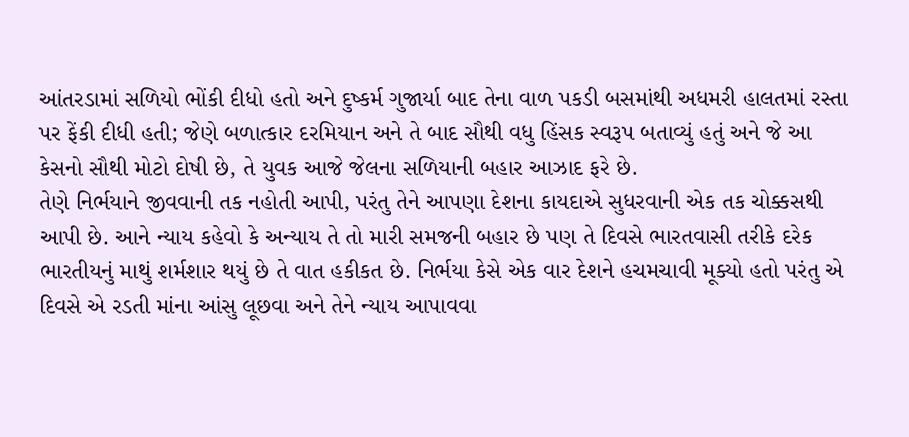આંતરડામાં સળિયો ભોંકી દીધો હતો અને દુષ્કર્મ ગુજાર્યા બાદ તેના વાળ પકડી બસમાંથી અધમરી હાલતમાં રસ્તા પર ફેંકી દીધી હતી; જેણે બળાત્કાર દરમિયાન અને તે બાદ સૌથી વધુ હિંસક સ્વરૂપ બતાવ્યું હતું અને જે આ કેસનો સૌથી મોટો દોષી છે, તે યુવક આજે જેલના સળિયાની બહાર આઝાદ ફરે છે.
તેણે નિર્ભયાને જીવવાની તક નહોતી આપી, પરંતુ તેને આપણા દેશના કાયદાએ સુધરવાની એક તક ચોક્કસથી આપી છે. આને ન્યાય કહેવો કે અન્યાય તે તો મારી સમજની બહાર છે પણ તે દિવસે ભારતવાસી તરીકે દરેક ભારતીયનું માથું શર્મશાર થયું છે તે વાત હકીકત છે. નિર્ભયા કેસે એક વાર દેશને હચમચાવી મૂક્યો હતો પરંતુ એ દિવસે એ રડતી માંના આંસુ લૂછવા અને તેને ન્યાય આપાવવા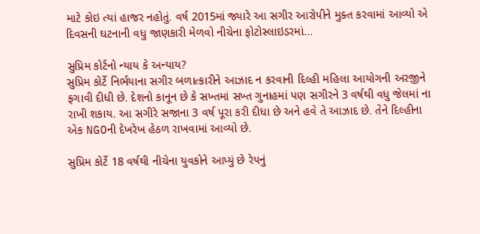માટે કોઇ ત્યાં હાજર નહોતું. વર્ષ 2015માં જ્યારે આ સગીર આરોપીને મુક્ત કરવામાં આવ્યો એ દિવસની ઘટનાની વધુ જાણકારી મેળવો નીચેના ફોટોસ્લાઇડરમાં...

સુપ્રિમ કોર્ટનો ન્યાય કે અન્યાય?
સુપ્રિમ કોર્ટે નિર્ભયાના સગીર બળાત્કારીને આઝાદ ન કરવાની દિલ્હી મહિલા આયોગની અરજીને ફગાવી દીધી છે. દેશનો કાનૂન છે કે સખ્તમાં સખ્ત ગુનાહમાં પણ સગીરને 3 વર્ષથી વધુ જેલમાં ના રાખી શકાય. આ સગીરે સજાના 3 વર્ષ પૂરા કરી દીધા છે અને હવે તે આઝાદ છે. તેને દિલ્હીના એક NGOની દેખરેખ હેઠળ રાખવામાં આવ્યો છે.

સુપ્રિમ કોર્ટે 18 વર્ષથી નીચેના યુવકોને આપ્યું છે રેપનું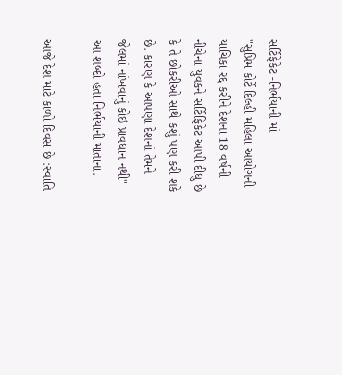સર્ટિફેકેટ -નિર્ભયાની માં
"સુપ્રિમ કોર્ટે દિલ્હી મહિલા આયોગની યાચિકા રદ્દ કરીને દેશના 18 વર્ષની નીચેના યુવકને સર્ટિફિકેટ આપી દીધુ છે કે તે છોકરીઓ સાથે કશું પણ કરી શકે છે. કારણ કે આપણા દેશનાં તેમને જેલમાં નાંખવાનું કોઇ પ્રાવધાન નથી" આ શબ્દો હતા નિર્ભયાની માતાના.

આજે દેશ માટે કાળો દિવસ છે :સ્વાતિ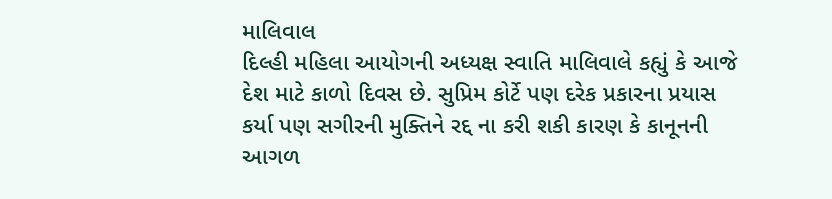માલિવાલ
દિલ્હી મહિલા આયોગની અધ્યક્ષ સ્વાતિ માલિવાલે કહ્યું કે આજે દેશ માટે કાળો દિવસ છે. સુપ્રિમ કોર્ટે પણ દરેક પ્રકારના પ્રયાસ કર્યા પણ સગીરની મુક્તિને રદ્દ ના કરી શકી કારણ કે કાનૂનની આગળ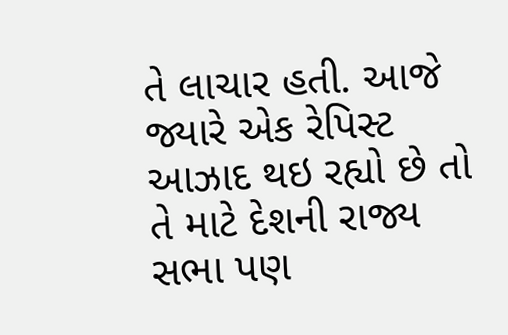તે લાચાર હતી. આજે જ્યારે એક રેપિસ્ટ આઝાદ થઇ રહ્યો છે તો તે માટે દેશની રાજ્ય સભા પણ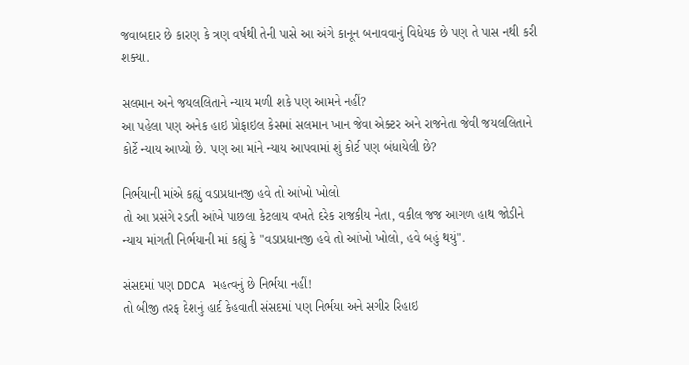જવાબદાર છે કારણ કે ત્રણ વર્ષથી તેની પાસે આ અંગે કાનૂન બનાવવાનું વિધેયક છે પણ તે પાસ નથી કરી શક્યા.

સલમાન અને જયલલિતાને ન્યાય મળી શકે પણ આમને નહીં?
આ પહેલા પણ અનેક હાઇ પ્રોફાઇલ કેસમાં સલમાન ખાન જેવા એક્ટર અને રાજનેતા જેવી જયલલિતાને કોર્ટે ન્યાય આપ્યો છે. પણ આ માંને ન્યાય આપવામાં શું કોર્ટ પણ બંધાયેલી છે?

નિર્ભયાની માંએ કહ્યું વડાપ્રધાનજી હવે તો આંખો ખોલો
તો આ પ્રસંગે રડતી આંખે પાછલા કેટલાય વખતે દરેક રાજકીય નેતા, વકીલ જજ આગળ હાથ જોડીને ન્યાય માંગતી નિર્ભયાની માં કહ્યું કે "વડાપ્રધાનજી હવે તો આંખો ખોલો, હવે બહું થયું".

સંસદમાં પણ DDCA મહત્વનું છે નિર્ભયા નહીં!
તો બીજી તરફ દેશનું હાર્દ કેહવાતી સંસદમાં પણ નિર્ભયા અને સગીર રિહાઇ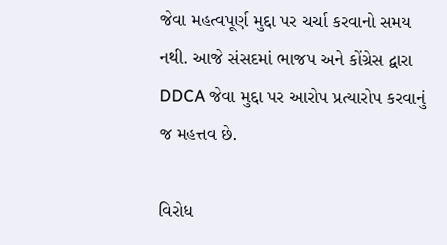જેવા મહત્વપૂર્ણ મુદ્દા પર ચર્ચા કરવાનો સમય નથી. આજે સંસદમાં ભાજપ અને કોંગ્રેસ દ્વારા DDCA જેવા મુદ્દા પર આરોપ પ્રત્યારોપ કરવાનું જ મહત્તવ છે.

વિરોધ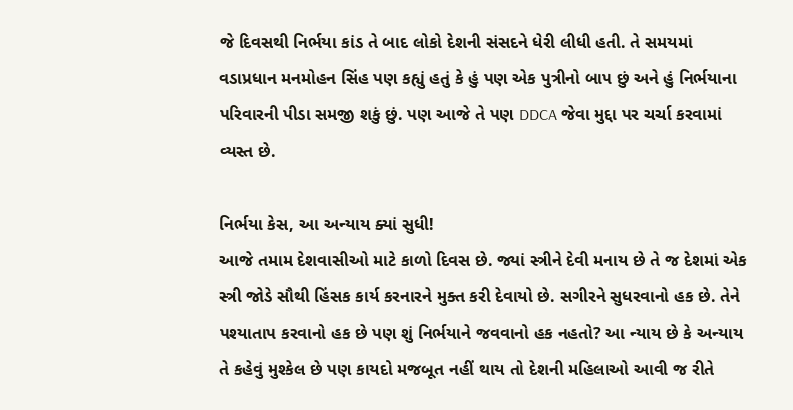જે દિવસથી નિર્ભયા કાંડ તે બાદ લોકો દેશની સંસદને ધેરી લીધી હતી. તે સમયમાં વડાપ્રધાન મનમોહન સિંહ પણ કહ્યું હતું કે હું પણ એક પુત્રીનો બાપ છું અને હું નિર્ભયાના પરિવારની પીડા સમજી શકું છું. પણ આજે તે પણ DDCA જેવા મુદ્દા પર ચર્ચા કરવામાં વ્યસ્ત છે.

નિર્ભયા કેસ, આ અન્યાય ક્યાં સુધી!
આજે તમામ દેશવાસીઓ માટે કાળો દિવસ છે. જ્યાં સ્ત્રીને દેવી મનાય છે તે જ દેશમાં એક સ્ત્રી જોડે સૌથી હિંસક કાર્ય કરનારને મુક્ત કરી દેવાયો છે. સગીરને સુધરવાનો હક છે. તેને પશ્યાતાપ કરવાનો હક છે પણ શું નિર્ભયાને જવવાનો હક નહતો? આ ન્યાય છે કે અન્યાય તે કહેવું મુશ્કેલ છે પણ કાયદો મજબૂત નહીં થાય તો દેશની મહિલાઓ આવી જ રીતે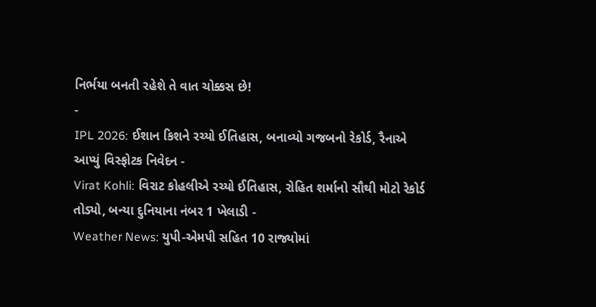નિર્ભયા બનતી રહેશે તે વાત ચોક્કસ છે!
-
IPL 2026: ઈશાન કિશને રચ્યો ઈતિહાસ, બનાવ્યો ગજબનો રેકોર્ડ, રૈનાએ આપ્યું વિસ્ફોટક નિવેદન -
Virat Kohli: વિરાટ કોહલીએ રચ્યો ઈતિહાસ, રોહિત શર્માનો સૌથી મોટો રેકોર્ડ તોડ્યો, બન્યા દુનિયાના નંબર 1 ખેલાડી -
Weather News: યુપી-એમપી સહિત 10 રાજ્યોમાં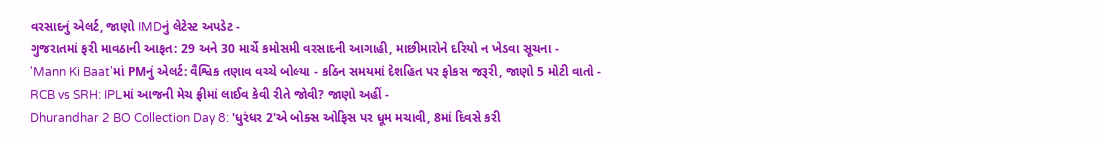વરસાદનું એલર્ટ, જાણો IMDનું લેટેસ્ટ અપડેટ -
ગુજરાતમાં ફરી માવઠાની આફત: 29 અને 30 માર્ચે કમોસમી વરસાદની આગાહી, માછીમારોને દરિયો ન ખેડવા સૂચના -
'Mann Ki Baat'માં PMનું એલર્ટ: વૈશ્વિક તણાવ વચ્ચે બોલ્યા - કઠિન સમયમાં દેશહિત પર ફોકસ જરૂરી, જાણો 5 મોટી વાતો -
RCB vs SRH: IPLમાં આજની મેચ ફ્રીમાં લાઈવ કેવી રીતે જોવી? જાણો અહીં -
Dhurandhar 2 BO Collection Day 8: 'ધુરંધર 2'એ બોક્સ ઓફિસ પર ધૂમ મચાવી, 8માં દિવસે કરી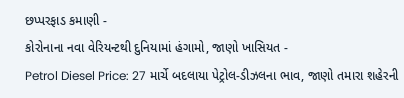છપ્પરફાડ કમાણી -
કોરોનાના નવા વેરિયન્ટથી દુનિયામાં હંગામો, જાણો ખાસિયત -
Petrol Diesel Price: 27 માર્ચે બદલાયા પેટ્રોલ-ડીઝલના ભાવ, જાણો તમારા શહેરની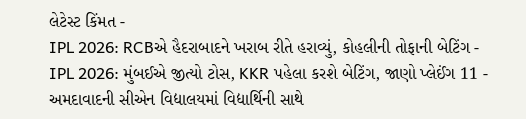લેટેસ્ટ કિંમત -
IPL 2026: RCBએ હૈદરાબાદને ખરાબ રીતે હરાવ્યું, કોહલીની તોફાની બેટિંગ -
IPL 2026: મુંબઈએ જીત્યો ટોસ, KKR પહેલા કરશે બેટિંગ, જાણો પ્લેઈંગ 11 -
અમદાવાદની સીએન વિદ્યાલયમાં વિદ્યાર્થિની સાથે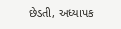છેડતી, અધ્યાપક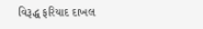વિરૂદ્ધ ફરિયાદ દાખલ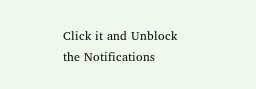Click it and Unblock the Notifications